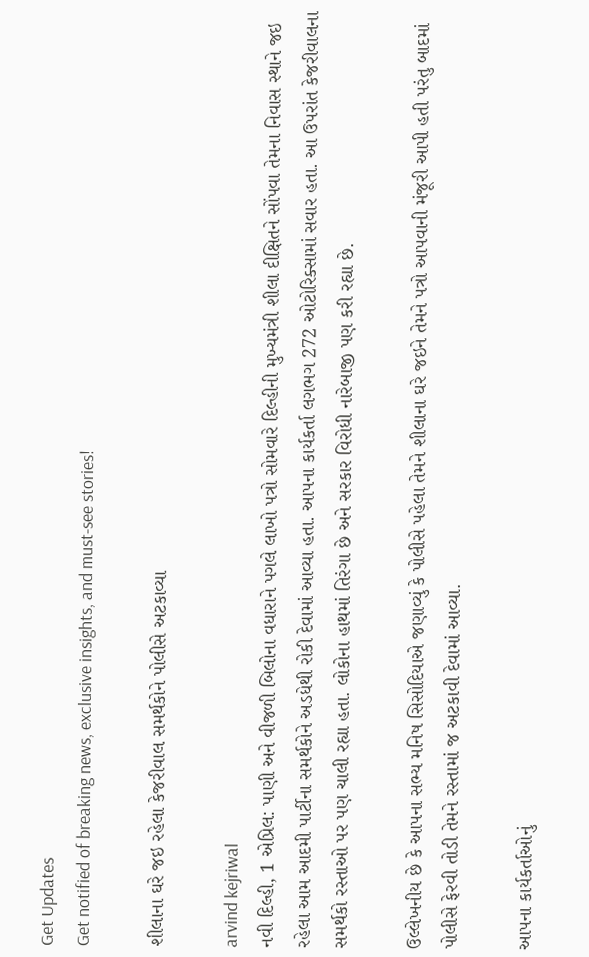Get Updates
Get notified of breaking news, exclusive insights, and must-see stories!

શીલાના ઘરે જઇ રહેલા કેજરીવાલ સમર્થકોને પોલીસે અટકાવ્યા

arvind kejriwal
નવી દિલ્હી, 1 એપ્રિલ: પાણી અને વીજળી બિલોના વધારાને પગલે લાખો પત્રો સોમવારે દિલ્હીની મુખ્યમંત્રી શીલા દીક્ષિતને સોંપવા તેમના નિવાસ સ્થાને જઇ રહેલા આમ આદમી પાર્ટીના સમર્થકોને અડધેથી રોકી દેવામાં આવ્યા હતા. આપના કાર્યકર્તા લગભગ 272 ઓટોરિક્સામાં સવાર હતા. આ ઉપરાંત કેજરીવાલના સમર્થકો રસ્તાઓ પર પણ ચાલી રહ્યા હતા. લોકોના હાથમાં તિરંગા છે અને સરકાર વિરોધી નારેબાજી પણ કરી રહ્યા છે.

ઉલ્લેખનીય છે કે આપના સભ્ય મનિષ સિસોદિયાએ જણાવ્યું કે પોલીસે પહેલા તેમને શીલાના ઘરે જઇને તેમને પત્રો આપવાની મંજૂરી આપી હતી પરંતુ બાદમાં પોલીસે ફેરવી તોડી તેમને રસ્તામાં જ અટકાવી દેવામાં આવ્યા.

આપના કાર્યકર્તાઓનું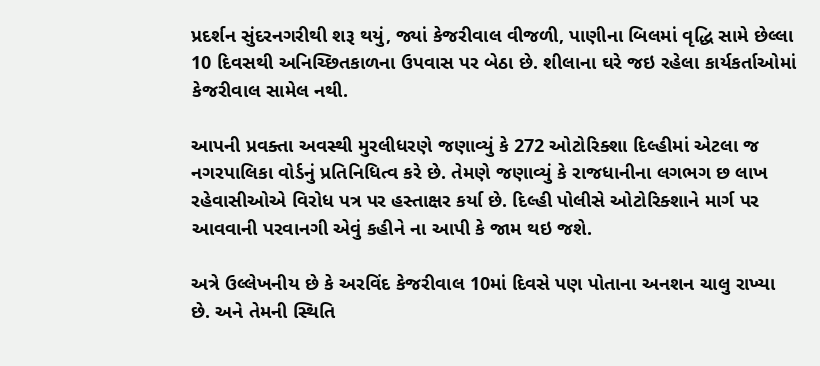પ્રદર્શન સુંદરનગરીથી શરૂ થયું, જ્યાં કેજરીવાલ વીજળી, પાણીના બિલમાં વૃદ્ધિ સામે છેલ્લા 10 દિવસથી અનિચ્છિતકાળના ઉપવાસ પર બેઠા છે. શીલાના ઘરે જઇ રહેલા કાર્યકર્તાઓમાં કેજરીવાલ સામેલ નથી.

આપની પ્રવક્તા અવસ્થી મુરલીધરણે જણાવ્યું કે 272 ઓટોરિક્શા દિલ્હીમાં એટલા જ નગરપાલિકા વોર્ડનું પ્રતિનિધિત્વ કરે છે. તેમણે જણાવ્યું કે રાજધાનીના લગભગ છ લાખ રહેવાસીઓએ વિરોધ પત્ર પર હસ્તાક્ષર કર્યા છે. દિલ્હી પોલીસે ઓટોરિક્શાને માર્ગ પર આવવાની પરવાનગી એવું કહીને ના આપી કે જામ થઇ જશે.

અત્રે ઉલ્લેખનીય છે કે અરવિંદ કેજરીવાલ 10માં દિવસે પણ પોતાના અનશન ચાલુ રાખ્યા છે. અને તેમની સ્થિતિ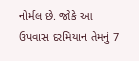નોર્મલ છે. જોકે આ ઉપવાસ દરમિયાન તેમનું 7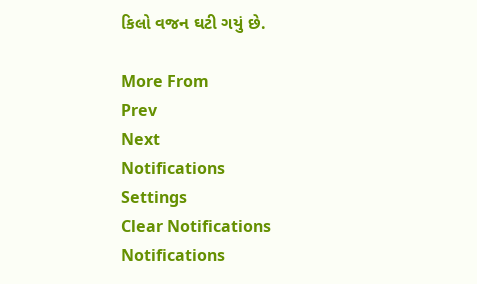કિલો વજન ઘટી ગયું છે.

More From
Prev
Next
Notifications
Settings
Clear Notifications
Notifications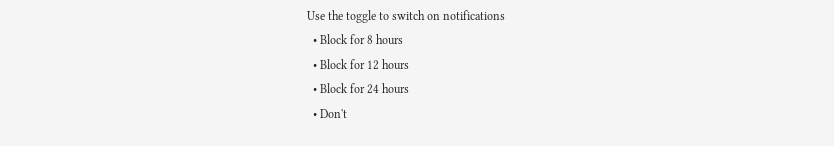Use the toggle to switch on notifications
  • Block for 8 hours
  • Block for 12 hours
  • Block for 24 hours
  • Don't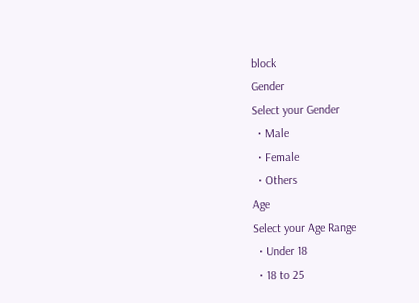block
Gender
Select your Gender
  • Male
  • Female
  • Others
Age
Select your Age Range
  • Under 18
  • 18 to 25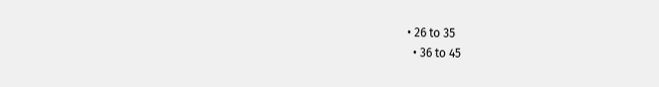• 26 to 35
  • 36 to 45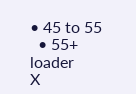• 45 to 55
  • 55+
loader
X